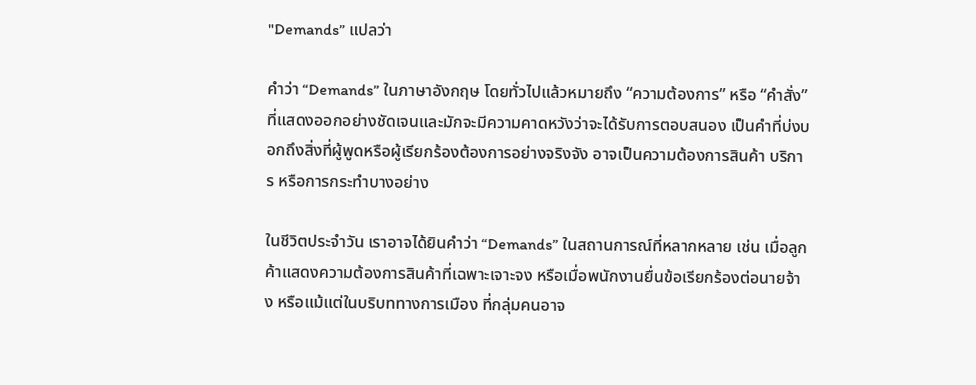"Demands” แปลว่า

คำว่า “Demands” ในภาษาอังกฤษ โดยทั่วไปแล้วหมายถึง “ความต้องการ” หรือ “คำสั่ง” ที่แสดงออกอย่างชัดเจนและมักจะมีความคาดหวังว่าจะได้รับการตอบสนอง เป็นคำที่บ่งบอกถึงสิ่งที่ผู้พูดหรือผู้เรียกร้องต้องการอย่างจริงจัง อาจเป็นความต้องการสินค้า บริการ หรือการกระทำบางอย่าง

ในชีวิตประจำวัน เราอาจได้ยินคำว่า “Demands” ในสถานการณ์ที่หลากหลาย เช่น เมื่อลูกค้าแสดงความต้องการสินค้าที่เฉพาะเจาะจง หรือเมื่อพนักงานยื่นข้อเรียกร้องต่อนายจ้าง หรือแม้แต่ในบริบททางการเมือง ที่กลุ่มคนอาจ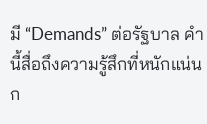มี “Demands” ต่อรัฐบาล คำนี้สื่อถึงความรู้สึกที่หนักแน่นก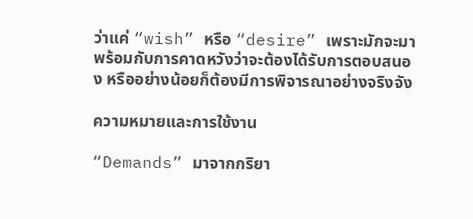ว่าแค่ “wish” หรือ “desire” เพราะมักจะมาพร้อมกับการคาดหวังว่าจะต้องได้รับการตอบสนอง หรืออย่างน้อยก็ต้องมีการพิจารณาอย่างจริงจัง

ความหมายและการใช้งาน

“Demands” มาจากกริยา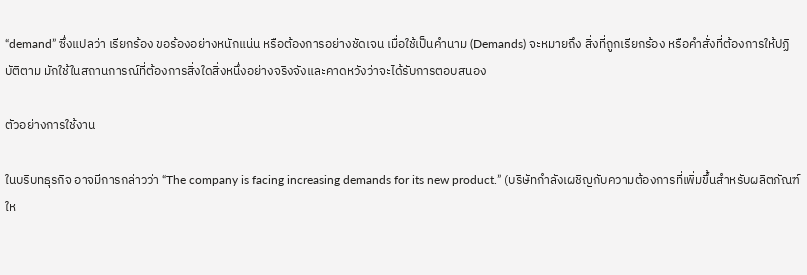“demand” ซึ่งแปลว่า เรียกร้อง ขอร้องอย่างหนักแน่น หรือต้องการอย่างชัดเจน เมื่อใช้เป็นคำนาม (Demands) จะหมายถึง สิ่งที่ถูกเรียกร้อง หรือคำสั่งที่ต้องการให้ปฏิบัติตาม มักใช้ในสถานการณ์ที่ต้องการสิ่งใดสิ่งหนึ่งอย่างจริงจังและคาดหวังว่าจะได้รับการตอบสนอง

ตัวอย่างการใช้งาน

ในบริบทธุรกิจ อาจมีการกล่าวว่า “The company is facing increasing demands for its new product.” (บริษัทกำลังเผชิญกับความต้องการที่เพิ่มขึ้นสำหรับผลิตภัณฑ์ให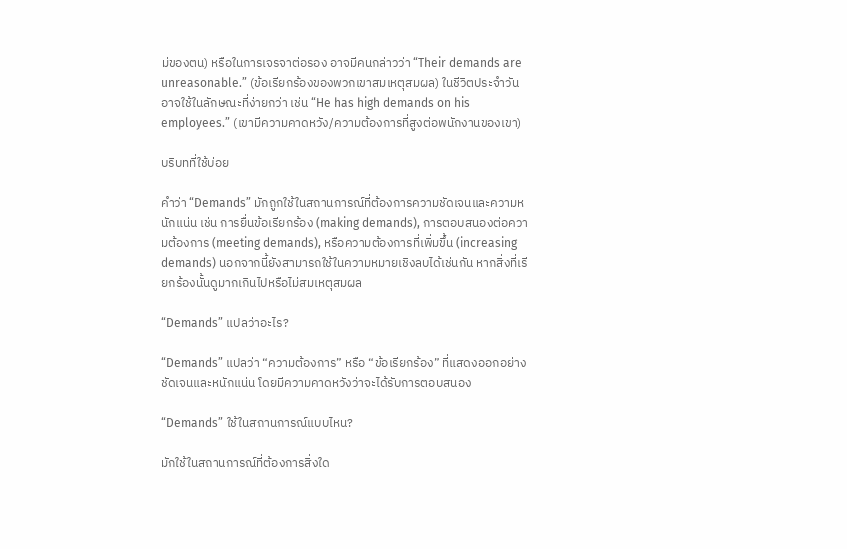ม่ของตน) หรือในการเจรจาต่อรอง อาจมีคนกล่าวว่า “Their demands are unreasonable.” (ข้อเรียกร้องของพวกเขาสมเหตุสมผล) ในชีวิตประจำวัน อาจใช้ในลักษณะที่ง่ายกว่า เช่น “He has high demands on his employees.” (เขามีความคาดหวัง/ความต้องการที่สูงต่อพนักงานของเขา)

บริบทที่ใช้บ่อย

คำว่า “Demands” มักถูกใช้ในสถานการณ์ที่ต้องการความชัดเจนและความหนักแน่น เช่น การยื่นข้อเรียกร้อง (making demands), การตอบสนองต่อความต้องการ (meeting demands), หรือความต้องการที่เพิ่มขึ้น (increasing demands) นอกจากนี้ยังสามารถใช้ในความหมายเชิงลบได้เช่นกัน หากสิ่งที่เรียกร้องนั้นดูมากเกินไปหรือไม่สมเหตุสมผล

“Demands” แปลว่าอะไร?

“Demands” แปลว่า “ความต้องการ” หรือ “ข้อเรียกร้อง” ที่แสดงออกอย่างชัดเจนและหนักแน่น โดยมีความคาดหวังว่าจะได้รับการตอบสนอง

“Demands” ใช้ในสถานการณ์แบบไหน?

มักใช้ในสถานการณ์ที่ต้องการสิ่งใด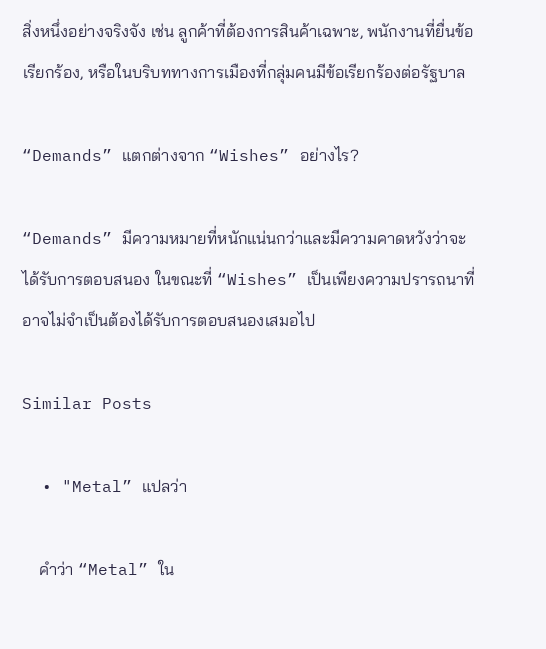สิ่งหนึ่งอย่างจริงจัง เช่น ลูกค้าที่ต้องการสินค้าเฉพาะ, พนักงานที่ยื่นข้อเรียกร้อง, หรือในบริบททางการเมืองที่กลุ่มคนมีข้อเรียกร้องต่อรัฐบาล

“Demands” แตกต่างจาก “Wishes” อย่างไร?

“Demands” มีความหมายที่หนักแน่นกว่าและมีความคาดหวังว่าจะได้รับการตอบสนอง ในขณะที่ “Wishes” เป็นเพียงความปรารถนาที่อาจไม่จำเป็นต้องได้รับการตอบสนองเสมอไป

Similar Posts

  • "Metal” แปลว่า

    คำว่า “Metal” ใน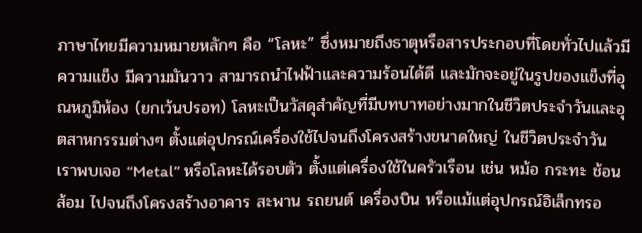ภาษาไทยมีความหมายหลักๆ คือ “โลหะ” ซึ่งหมายถึงธาตุหรือสารประกอบที่โดยทั่วไปแล้วมีความแข็ง มีความมันวาว สามารถนำไฟฟ้าและความร้อนได้ดี และมักจะอยู่ในรูปของแข็งที่อุณหภูมิห้อง (ยกเว้นปรอท) โลหะเป็นวัสดุสำคัญที่มีบทบาทอย่างมากในชีวิตประจำวันและอุตสาหกรรมต่างๆ ตั้งแต่อุปกรณ์เครื่องใช้ไปจนถึงโครงสร้างขนาดใหญ่ ในชีวิตประจำวัน เราพบเจอ “Metal” หรือโลหะได้รอบตัว ตั้งแต่เครื่องใช้ในครัวเรือน เช่น หม้อ กระทะ ช้อนส้อม ไปจนถึงโครงสร้างอาคาร สะพาน รถยนต์ เครื่องบิน หรือแม้แต่อุปกรณ์อิเล็กทรอ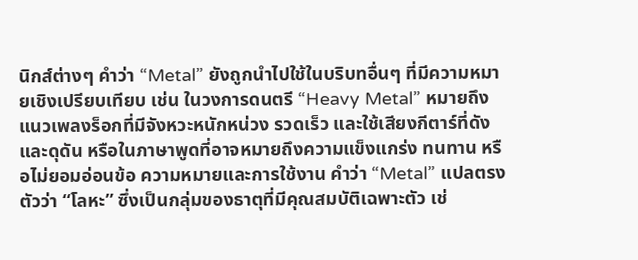นิกส์ต่างๆ คำว่า “Metal” ยังถูกนำไปใช้ในบริบทอื่นๆ ที่มีความหมายเชิงเปรียบเทียบ เช่น ในวงการดนตรี “Heavy Metal” หมายถึงแนวเพลงร็อกที่มีจังหวะหนักหน่วง รวดเร็ว และใช้เสียงกีตาร์ที่ดังและดุดัน หรือในภาษาพูดที่อาจหมายถึงความแข็งแกร่ง ทนทาน หรือไม่ยอมอ่อนข้อ ความหมายและการใช้งาน คำว่า “Metal” แปลตรงตัวว่า “โลหะ” ซึ่งเป็นกลุ่มของธาตุที่มีคุณสมบัติเฉพาะตัว เช่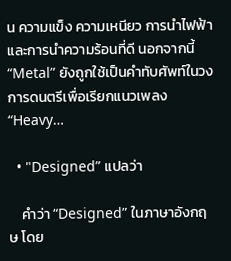น ความแข็ง ความเหนียว การนำไฟฟ้า และการนำความร้อนที่ดี นอกจากนี้ “Metal” ยังถูกใช้เป็นคำทับศัพท์ในวงการดนตรีเพื่อเรียกแนวเพลง “Heavy…

  • "Designed” แปลว่า

    คำว่า “Designed” ในภาษาอังกฤษ โดย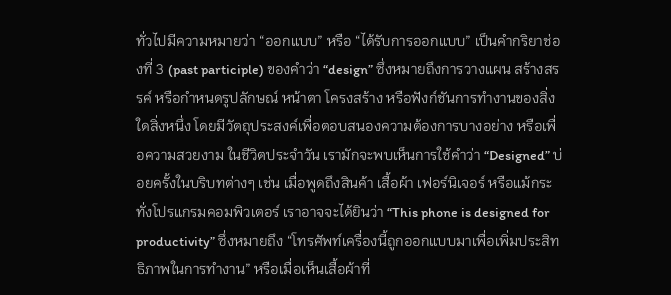ทั่วไปมีความหมายว่า “ออกแบบ” หรือ “ได้รับการออกแบบ” เป็นคำกริยาช่องที่ 3 (past participle) ของคำว่า “design” ซึ่งหมายถึงการวางแผน สร้างสรรค์ หรือกำหนดรูปลักษณ์ หน้าตา โครงสร้าง หรือฟังก์ชันการทำงานของสิ่งใดสิ่งหนึ่ง โดยมีวัตถุประสงค์เพื่อตอบสนองความต้องการบางอย่าง หรือเพื่อความสวยงาม ในชีวิตประจำวัน เรามักจะพบเห็นการใช้คำว่า “Designed” บ่อยครั้งในบริบทต่างๆ เช่น เมื่อพูดถึงสินค้า เสื้อผ้า เฟอร์นิเจอร์ หรือแม้กระทั่งโปรแกรมคอมพิวเตอร์ เราอาจจะได้ยินว่า “This phone is designed for productivity” ซึ่งหมายถึง “โทรศัพท์เครื่องนี้ถูกออกแบบมาเพื่อเพิ่มประสิทธิภาพในการทำงาน” หรือเมื่อเห็นเสื้อผ้าที่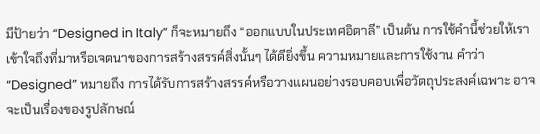มีป้ายว่า “Designed in Italy” ก็จะหมายถึง “ออกแบบในประเทศอิตาลี” เป็นต้น การใช้คำนี้ช่วยให้เราเข้าใจถึงที่มาหรือเจตนาของการสร้างสรรค์สิ่งนั้นๆ ได้ดียิ่งขึ้น ความหมายและการใช้งาน คำว่า “Designed” หมายถึง การได้รับการสร้างสรรค์หรือวางแผนอย่างรอบคอบเพื่อวัตถุประสงค์เฉพาะ อาจจะเป็นเรื่องของรูปลักษณ์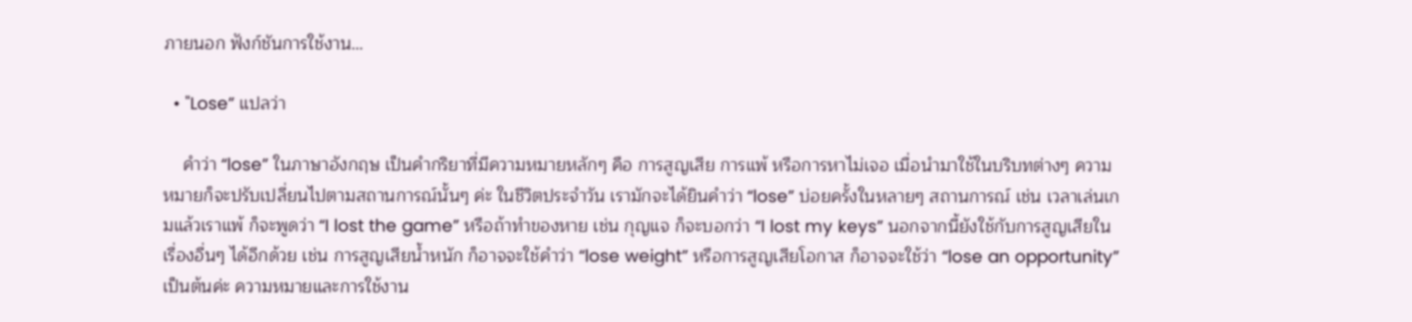ภายนอก ฟังก์ชันการใช้งาน…

  • "Lose” แปลว่า

    คำว่า “lose” ในภาษาอังกฤษ เป็นคำกริยาที่มีความหมายหลักๆ คือ การสูญเสีย การแพ้ หรือการหาไม่เจอ เมื่อนำมาใช้ในบริบทต่างๆ ความหมายก็จะปรับเปลี่ยนไปตามสถานการณ์นั้นๆ ค่ะ ในชีวิตประจำวัน เรามักจะได้ยินคำว่า “lose” บ่อยครั้งในหลายๆ สถานการณ์ เช่น เวลาเล่นเกมแล้วเราแพ้ ก็จะพูดว่า “I lost the game” หรือถ้าทำของหาย เช่น กุญแจ ก็จะบอกว่า “I lost my keys” นอกจากนี้ยังใช้กับการสูญเสียในเรื่องอื่นๆ ได้อีกด้วย เช่น การสูญเสียน้ำหนัก ก็อาจจะใช้คำว่า “lose weight” หรือการสูญเสียโอกาส ก็อาจจะใช้ว่า “lose an opportunity” เป็นต้นค่ะ ความหมายและการใช้งาน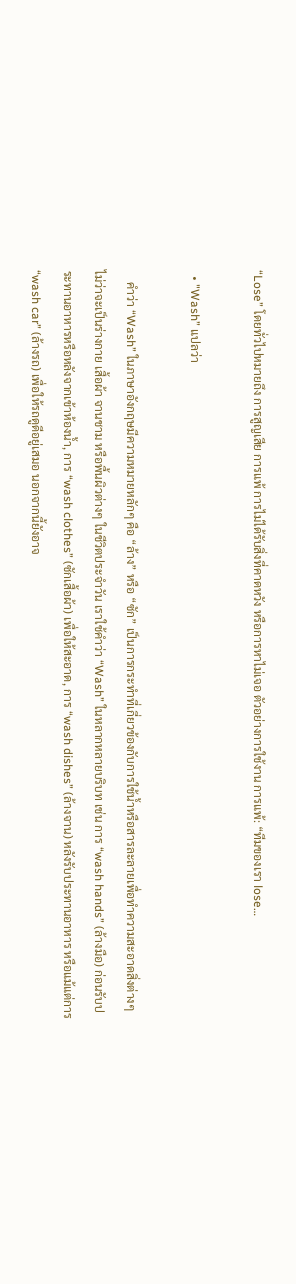“Lose” โดยทั่วไปหมายถึง การสูญเสีย การแพ้ การไม่ได้รับสิ่งที่คาดหวัง หรือการหาไม่เจอ ตัวอย่างการใช้งาน การแพ้: “ทีมของเรา lose…

  • "Wash” แปลว่า

    คำว่า “Wash” ในภาษาอังกฤษมีความหมายหลักๆ คือ “ล้าง” หรือ “ซัก” เป็นการกระทำที่เกี่ยวข้องกับการใช้น้ำหรือสารละลายเพื่อทำความสะอาดสิ่งต่างๆ ไม่ว่าจะเป็นร่างกาย เสื้อผ้า จานชาม หรือพื้นผิวต่างๆ ในชีวิตประจำวัน เราใช้คำว่า “Wash” ในหลากหลายบริบท เช่น การ “wash hands” (ล้างมือ) ก่อนรับประทานอาหารหรือหลังจากเข้าห้องน้ำ, การ “wash clothes” (ซักเสื้อผ้า) เพื่อให้สะอาด, การ “wash dishes” (ล้างจาน) หลังรับประทานอาหาร หรือแม้แต่การ “wash car” (ล้างรถ) เพื่อให้รถดูดีอยู่เสมอ นอกจากนี้ยังอาจ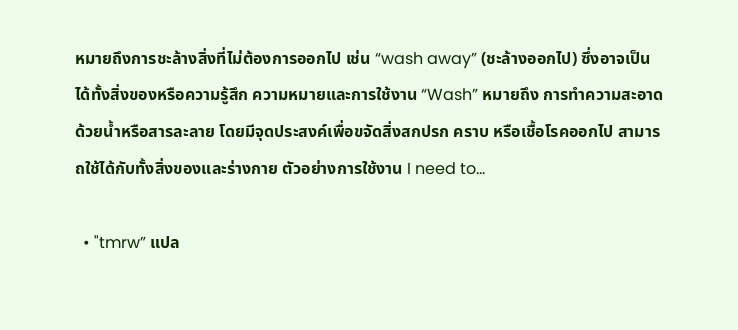หมายถึงการชะล้างสิ่งที่ไม่ต้องการออกไป เช่น “wash away” (ชะล้างออกไป) ซึ่งอาจเป็นได้ทั้งสิ่งของหรือความรู้สึก ความหมายและการใช้งาน “Wash” หมายถึง การทำความสะอาดด้วยน้ำหรือสารละลาย โดยมีจุดประสงค์เพื่อขจัดสิ่งสกปรก คราบ หรือเชื้อโรคออกไป สามารถใช้ได้กับทั้งสิ่งของและร่างกาย ตัวอย่างการใช้งาน I need to…

  • "tmrw” แปล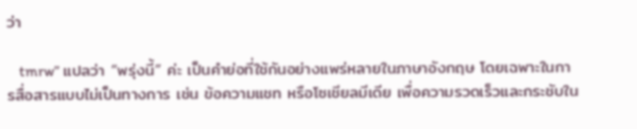ว่า

    tmrw” แปลว่า “พรุ่งนี้” ค่ะ เป็นคำย่อที่ใช้กันอย่างแพร่หลายในภาษาอังกฤษ โดยเฉพาะในการสื่อสารแบบไม่เป็นทางการ เช่น ข้อความแชท หรือโซเชียลมีเดีย เพื่อความรวดเร็วและกระชับใน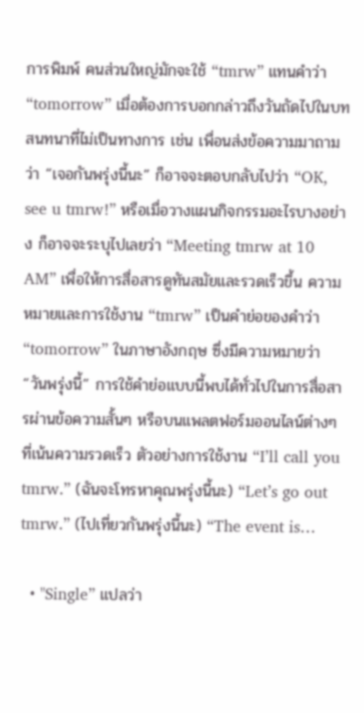การพิมพ์ คนส่วนใหญ่มักจะใช้ “tmrw” แทนคำว่า “tomorrow” เมื่อต้องการบอกกล่าวถึงวันถัดไปในบทสนทนาที่ไม่เป็นทางการ เช่น เพื่อนส่งข้อความมาถามว่า “เจอกันพรุ่งนี้นะ” ก็อาจจะตอบกลับไปว่า “OK, see u tmrw!” หรือเมื่อวางแผนกิจกรรมอะไรบางอย่าง ก็อาจจะระบุไปเลยว่า “Meeting tmrw at 10 AM” เพื่อให้การสื่อสารดูทันสมัยและรวดเร็วขึ้น ความหมายและการใช้งาน “tmrw” เป็นคำย่อของคำว่า “tomorrow” ในภาษาอังกฤษ ซึ่งมีความหมายว่า “วันพรุ่งนี้” การใช้คำย่อแบบนี้พบได้ทั่วไปในการสื่อสารผ่านข้อความสั้นๆ หรือบนแพลตฟอร์มออนไลน์ต่างๆ ที่เน้นความรวดเร็ว ตัวอย่างการใช้งาน “I’ll call you tmrw.” (ฉันจะโทรหาคุณพรุ่งนี้นะ) “Let’s go out tmrw.” (ไปเที่ยวกันพรุ่งนี้นะ) “The event is…

  • "Single” แปลว่า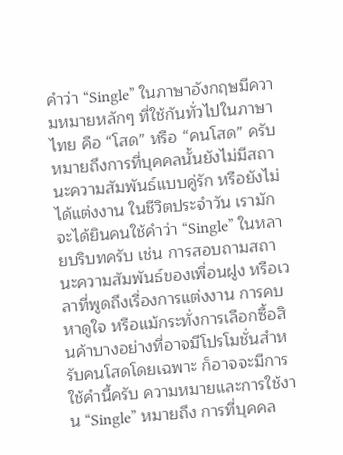คำว่า “Single” ในภาษาอังกฤษมีความหมายหลักๆ ที่ใช้กันทั่วไปในภาษาไทย คือ “โสด” หรือ “คนโสด” ครับ หมายถึงการที่บุคคลนั้นยังไม่มีสถานะความสัมพันธ์แบบคู่รัก หรือยังไม่ได้แต่งงาน ในชีวิตประจำวัน เรามักจะได้ยินคนใช้คำว่า “Single” ในหลายบริบทครับ เช่น การสอบถามสถานะความสัมพันธ์ของเพื่อนฝูง หรือเวลาที่พูดถึงเรื่องการแต่งงาน การคบหาดูใจ หรือแม้กระทั่งการเลือกซื้อสินค้าบางอย่างที่อาจมีโปรโมชั่นสำหรับคนโสดโดยเฉพาะ ก็อาจจะมีการใช้คำนี้ครับ ความหมายและการใช้งาน “Single” หมายถึง การที่บุคคล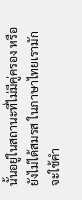นั้นอยู่ในสถานะที่ไม่มีคู่ครอง หรือยังไม่ได้สมรส ในภาษาไทยเรามักจะใช้คำ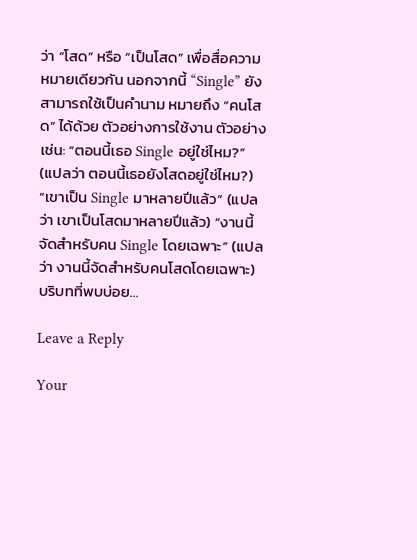ว่า “โสด” หรือ “เป็นโสด” เพื่อสื่อความหมายเดียวกัน นอกจากนี้ “Single” ยังสามารถใช้เป็นคำนาม หมายถึง “คนโสด” ได้ด้วย ตัวอย่างการใช้งาน ตัวอย่างเช่น: “ตอนนี้เธอ Single อยู่ใช่ไหม?” (แปลว่า ตอนนี้เธอยังโสดอยู่ใช่ไหม?) “เขาเป็น Single มาหลายปีแล้ว” (แปลว่า เขาเป็นโสดมาหลายปีแล้ว) “งานนี้จัดสำหรับคน Single โดยเฉพาะ” (แปลว่า งานนี้จัดสำหรับคนโสดโดยเฉพาะ) บริบทที่พบบ่อย…

Leave a Reply

Your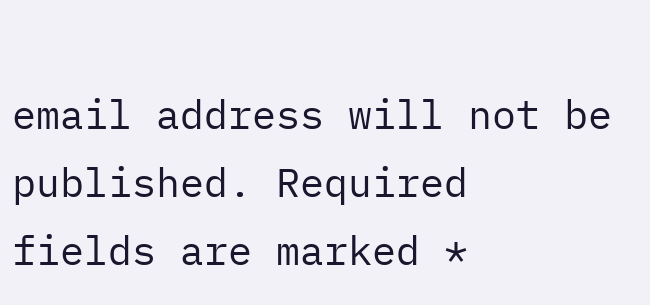email address will not be published. Required fields are marked *